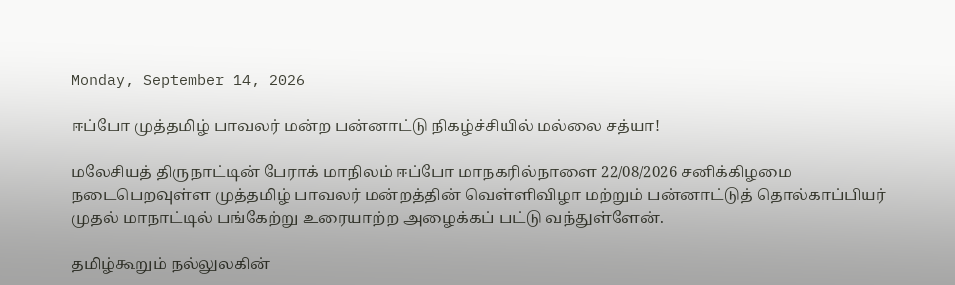Monday, September 14, 2026

ஈப்போ முத்தமிழ் பாவலர் மன்ற பன்னாட்டு நிகழ்ச்சியில் மல்லை சத்யா!

மலேசியத் திருநாட்டின் பேராக் மாநிலம் ஈப்போ மாநகரில்நாளை 22/08/2026 சனிக்கிழமை நடைபெறவுள்ள முத்தமிழ் பாவலர் மன்றத்தின் வெள்ளிவிழா மற்றும் பன்னாட்டுத் தொல்காப்பியர் முதல் மாநாட்டில் பங்கேற்று உரையாற்ற அழைக்கப் பட்டு வந்துள்ளேன்.

தமிழ்கூறும் நல்லுலகின்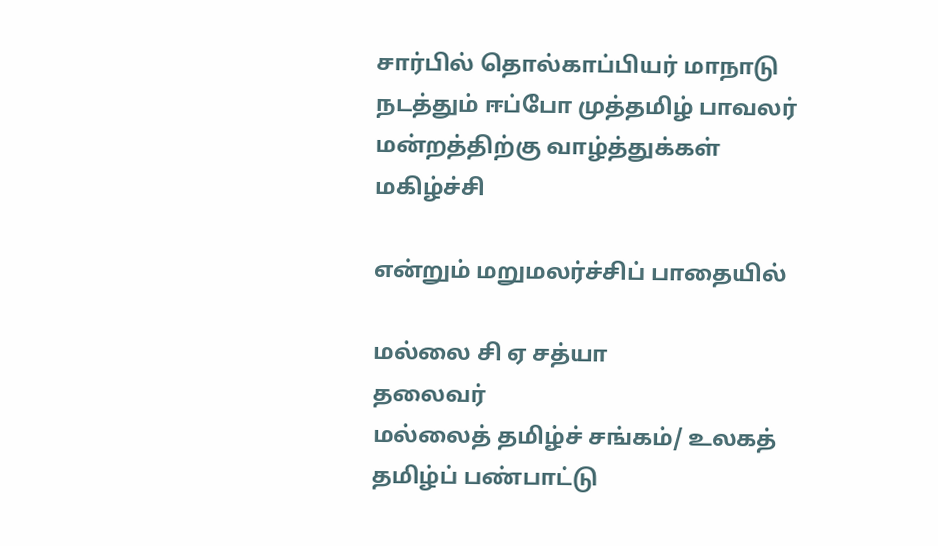சார்பில் தொல்காப்பியர் மாநாடு நடத்தும் ஈப்போ முத்தமிழ் பாவலர் மன்றத்திற்கு வாழ்த்துக்கள் மகிழ்ச்சி

என்றும் மறுமலர்ச்சிப் பாதையில்

மல்லை சி ஏ சத்யா
தலைவர்
மல்லைத் தமிழ்ச் சங்கம்/ உலகத் தமிழ்ப் பண்பாட்டு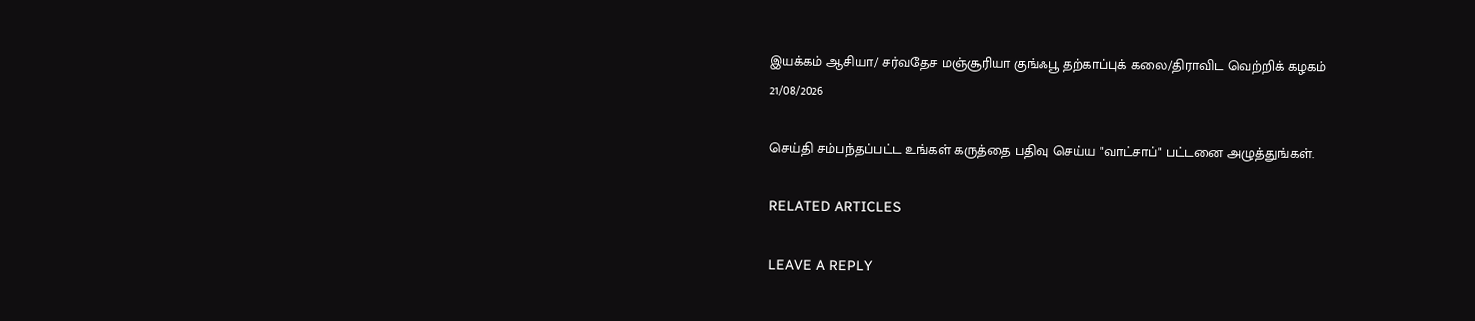இயக்கம் ஆசியா/ சர்வதேச மஞ்சூரியா குங்ஃபூ தற்காப்புக் கலை/திராவிட வெற்றிக் கழகம்
21/08/2026

செய்தி சம்பந்தப்பட்ட உங்கள் கருத்தை பதிவு செய்ய "வாட்சாப்" பட்டனை அழுத்துங்கள்.

RELATED ARTICLES

LEAVE A REPLY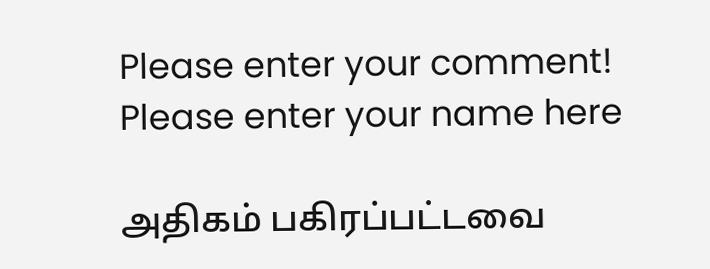Please enter your comment!
Please enter your name here

அதிகம் பகிரப்பட்டவை